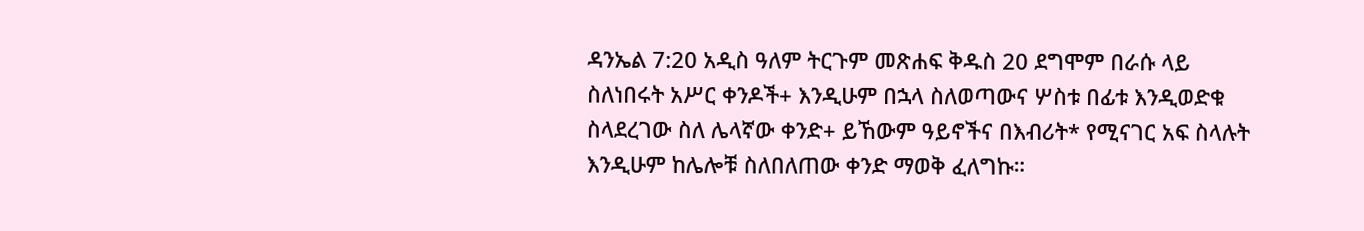ዳንኤል 7:20 አዲስ ዓለም ትርጉም መጽሐፍ ቅዱስ 20 ደግሞም በራሱ ላይ ስለነበሩት አሥር ቀንዶች+ እንዲሁም በኋላ ስለወጣውና ሦስቱ በፊቱ እንዲወድቁ ስላደረገው ስለ ሌላኛው ቀንድ+ ይኸውም ዓይኖችና በእብሪት* የሚናገር አፍ ስላሉት እንዲሁም ከሌሎቹ ስለበለጠው ቀንድ ማወቅ ፈለግኩ።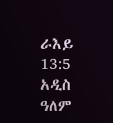ራእይ 13:5 አዲስ ዓለም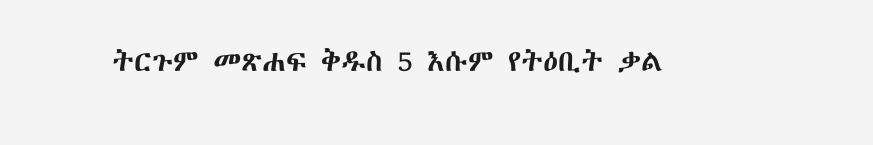ትርጉም መጽሐፍ ቅዱስ 5 እሱም የትዕቢት ቃል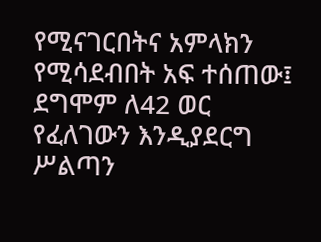የሚናገርበትና አምላክን የሚሳደብበት አፍ ተሰጠው፤ ደግሞም ለ42 ወር የፈለገውን እንዲያደርግ ሥልጣን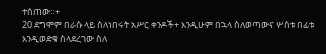ተሰጠው።+
20 ደግሞም በራሱ ላይ ስለነበሩት አሥር ቀንዶች+ እንዲሁም በኋላ ስለወጣውና ሦስቱ በፊቱ እንዲወድቁ ስላደረገው ስለ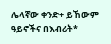ሌላኛው ቀንድ+ ይኸውም ዓይኖችና በእብሪት*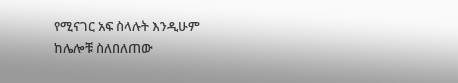የሚናገር አፍ ስላሉት እንዲሁም ከሌሎቹ ስለበለጠው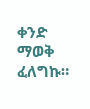ቀንድ ማወቅ ፈለግኩ።